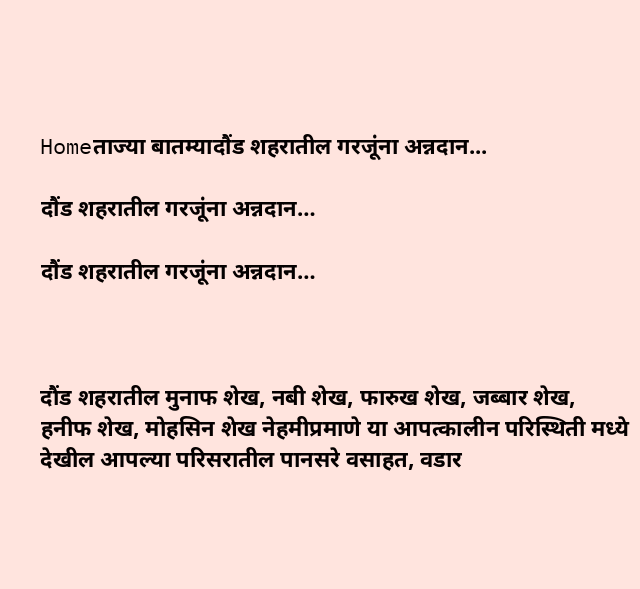Homeताज्या बातम्यादौंड शहरातील गरजूंना अन्नदान...

दौंड शहरातील गरजूंना अन्नदान…

दौंड शहरातील गरजूंना अन्नदान…



दौंड शहरातील मुनाफ शेख, नबी शेख, फारुख शेख, जब्बार शेख, हनीफ शेख, मोहसिन शेख नेहमीप्रमाणे या आपत्कालीन परिस्थिती मध्ये देखील आपल्या परिसरातील पानसरे वसाहत, वडार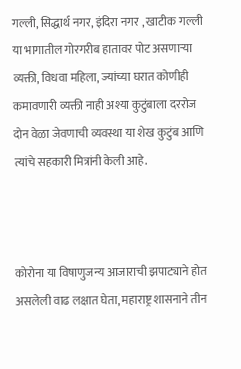गल्ली, सिद्धार्थ नगर, इंदिरा नगर , खाटीक गल्ली या भागातील गोरगरीब हातावर पोट असणाऱ्या व्यक्ती, विधवा महिला, ज्यांच्या घरात कोणीही कमावणारी व्यक्ती नाही अश्या कुटुंबाला दररोज दोन वेळा जेवणाची व्यवस्था या शेख कुटुंब आणि त्यांचे सहकारी मित्रांनी केली आहे.



कोरोना या विषाणुजन्य आजाराची झपाट्याने होत असलेली वाढ लक्षात घेता, महाराष्ट्र शासनाने तीन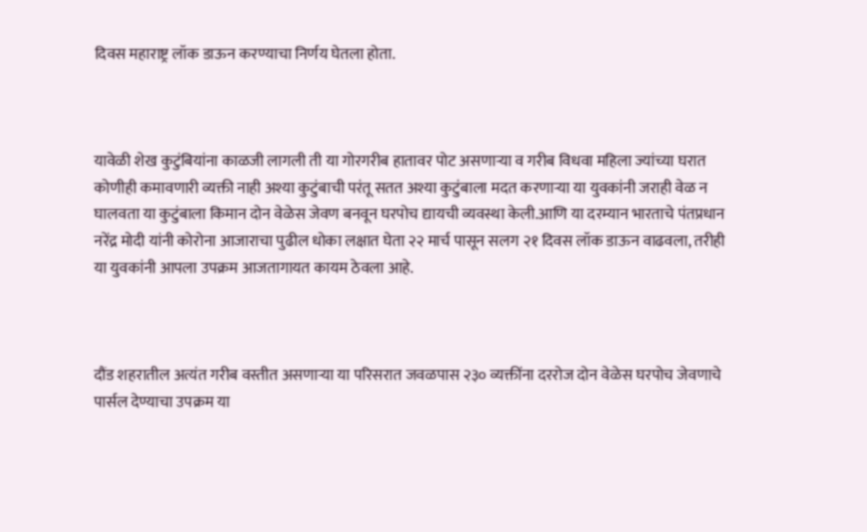दिवस महाराष्ट्र लॉक डाऊन करण्याचा निर्णय घेतला होता.



यावेळी शेख कुटुंबियांना काळजी लागली ती या गोरगरीब हातावर पोट असणाऱ्या व गरीब विधवा महिला ज्यांच्या घरात कोणीही कमावणारी व्यक्ती नाही अश्या कुटुंबाची परंतू सतत अश्या कुटुंबाला मदत करणाऱ्या या युवकांनी जराही वेळ न घालवता या कुटुंबाला किमान दोन वेळेस जेवण बनवून घरपोच द्यायची व्यवस्था केली.आणि या दरम्यान भारताचे पंतप्रधान नरेंद्र मोदी यांनी कोरोना आजाराचा पुढील धोका लक्षात घेता २२ मार्च पासून सलग २१ दिवस लॉक डाऊन वाढवला, तरीही या युवकांनी आपला उपक्रम आजतागायत कायम ठेवला आहे.



दौंड शहरातील अत्यंत गरीब वस्तीत असणाऱ्या या परिसरात जवळपास २३० व्यक्तींना दररोज दोन वेळेस घरपोच जेवणाचे पार्सल देण्याचा उपक्रम या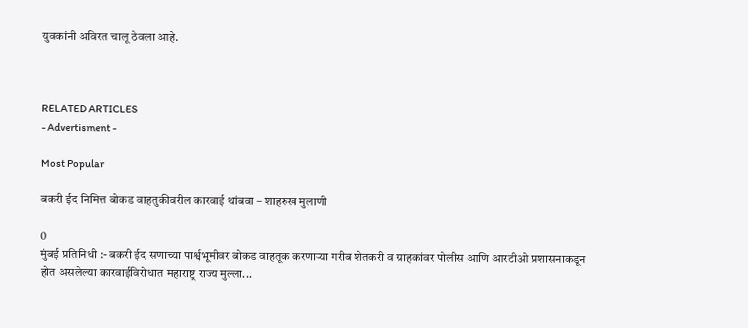युवकांनी अविरत चालू ठेवला आहे.



RELATED ARTICLES
- Advertisment -

Most Popular

बकरी ईद निमित्त बोकड वाहतुकीवरील कारवाई थांबवा – शाहरुख मुलाणी

0
मुंबई प्रतिनिधी :- बकरी ईद सणाच्या पार्श्वभूमीवर बोकड वाहतूक करणाऱ्या गरीब शेतकरी व ग्राहकांवर पोलीस आणि आरटीओ प्रशासनाकडून होत असलेल्या कारवाईविरोधात महाराष्ट्र राज्य मुल्ला...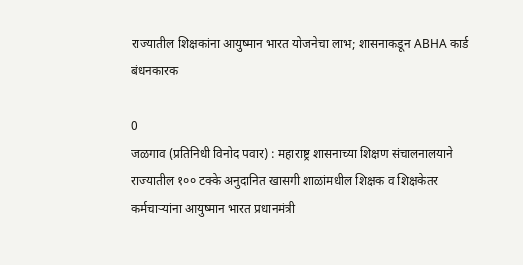राज्यातील शिक्षकांना आयुष्मान भारत योजनेचा लाभ; शासनाकडून ABHA कार्ड बंधनकारक

0
जळगाव (प्रतिनिधी विनोद पवार) : महाराष्ट्र शासनाच्या शिक्षण संचालनालयाने राज्यातील १०० टक्के अनुदानित खासगी शाळांमधील शिक्षक व शिक्षकेतर कर्मचाऱ्यांना आयुष्मान भारत प्रधानमंत्री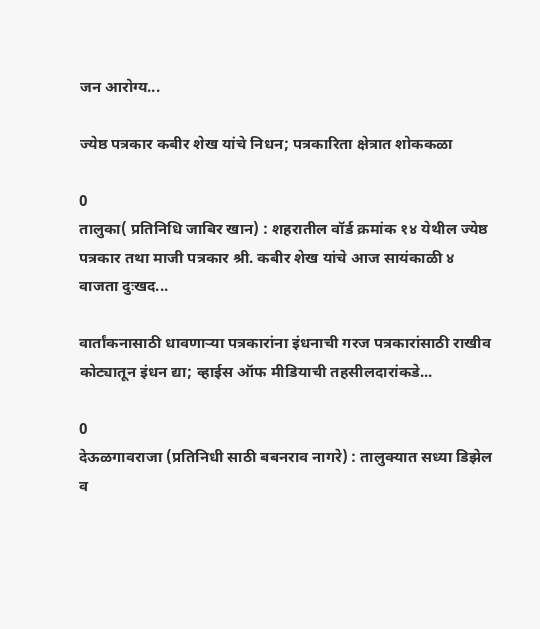जन आरोग्य...

ज्येष्ठ पत्रकार कबीर शेख यांचे निधन; पत्रकारिता क्षेत्रात शोककळा

0
तालुका( प्रतिनिधि जाबिर खान) : शहरातील वॉर्ड क्रमांक १४ येथील ज्येष्ठ पत्रकार तथा माजी पत्रकार श्री. कबीर शेख यांचे आज सायंकाळी ४ वाजता दुःखद...

वार्तांकनासाठी धावणाऱ्या पत्रकारांना इंधनाची गरज पत्रकारांसाठी राखीव कोट्यातून इंधन द्या; व्हाईस ऑफ मीडियाची तहसीलदारांकडे...

0
देऊळगावराजा (प्रतिनिधी साठी बबनराव नागरे) : तालुक्यात सध्या डिझेल व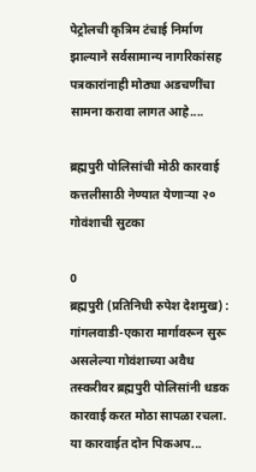पेट्रोलची कृत्रिम टंचाई निर्माण झाल्याने सर्वसामान्य नागरिकांसह पत्रकारांनाही मोठ्या अडचणींचा सामना करावा लागत आहे....

ब्रह्मपुरी पोलिसांची मोठी कारवाई कत्तलीसाठी नेण्यात येणाऱ्या २० गोवंशाची सुटका

0
ब्रह्मपुरी (प्रतिनिधी रुपेश देशमुख) : गांगलवाडी-एकारा मार्गावरून सुरू असलेल्या गोवंशाच्या अवैध तस्करीवर ब्रह्मपुरी पोलिसांनी धडक कारवाई करत मोठा सापळा रचला. या कारवाईत दोन पिकअप...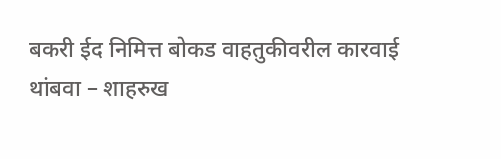बकरी ईद निमित्त बोकड वाहतुकीवरील कारवाई थांबवा – शाहरुख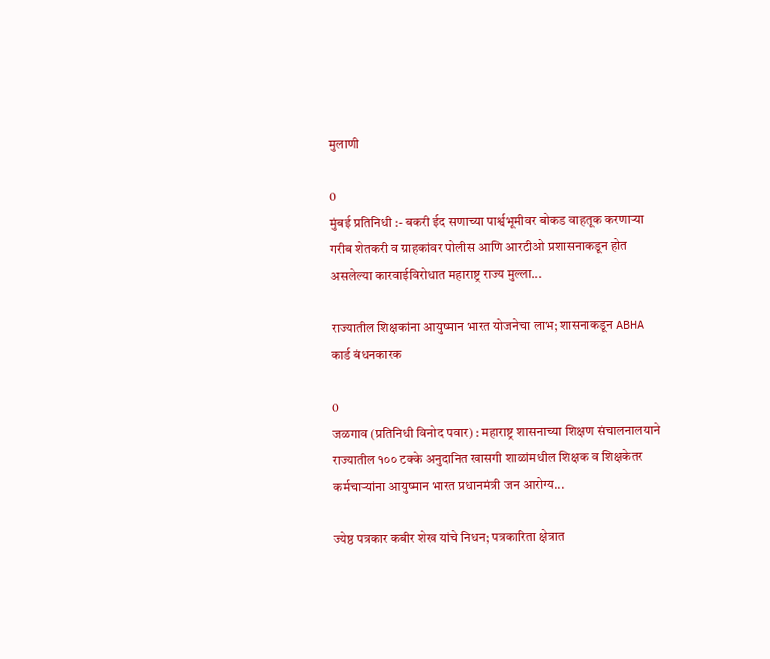मुलाणी

0
मुंबई प्रतिनिधी :- बकरी ईद सणाच्या पार्श्वभूमीवर बोकड वाहतूक करणाऱ्या गरीब शेतकरी व ग्राहकांवर पोलीस आणि आरटीओ प्रशासनाकडून होत असलेल्या कारवाईविरोधात महाराष्ट्र राज्य मुल्ला...

राज्यातील शिक्षकांना आयुष्मान भारत योजनेचा लाभ; शासनाकडून ABHA कार्ड बंधनकारक

0
जळगाव (प्रतिनिधी विनोद पवार) : महाराष्ट्र शासनाच्या शिक्षण संचालनालयाने राज्यातील १०० टक्के अनुदानित खासगी शाळांमधील शिक्षक व शिक्षकेतर कर्मचाऱ्यांना आयुष्मान भारत प्रधानमंत्री जन आरोग्य...

ज्येष्ठ पत्रकार कबीर शेख यांचे निधन; पत्रकारिता क्षेत्रात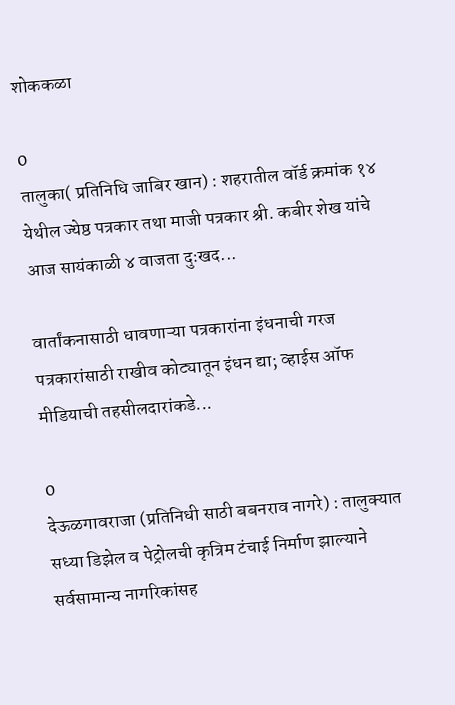शोककळा

0
तालुका( प्रतिनिधि जाबिर खान) : शहरातील वॉर्ड क्रमांक १४ येथील ज्येष्ठ पत्रकार तथा माजी पत्रकार श्री. कबीर शेख यांचे आज सायंकाळी ४ वाजता दुःखद...

वार्तांकनासाठी धावणाऱ्या पत्रकारांना इंधनाची गरज पत्रकारांसाठी राखीव कोट्यातून इंधन द्या; व्हाईस ऑफ मीडियाची तहसीलदारांकडे...

0
देऊळगावराजा (प्रतिनिधी साठी बबनराव नागरे) : तालुक्यात सध्या डिझेल व पेट्रोलची कृत्रिम टंचाई निर्माण झाल्याने सर्वसामान्य नागरिकांसह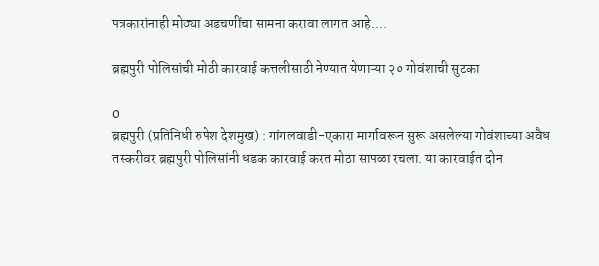पत्रकारांनाही मोठ्या अडचणींचा सामना करावा लागत आहे....

ब्रह्मपुरी पोलिसांची मोठी कारवाई कत्तलीसाठी नेण्यात येणाऱ्या २० गोवंशाची सुटका

0
ब्रह्मपुरी (प्रतिनिधी रुपेश देशमुख) : गांगलवाडी-एकारा मार्गावरून सुरू असलेल्या गोवंशाच्या अवैध तस्करीवर ब्रह्मपुरी पोलिसांनी धडक कारवाई करत मोठा सापळा रचला. या कारवाईत दोन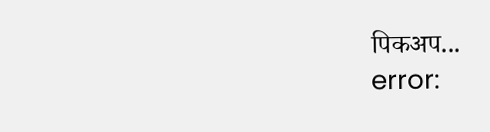पिकअप...
error: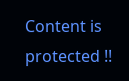Content is protected !!